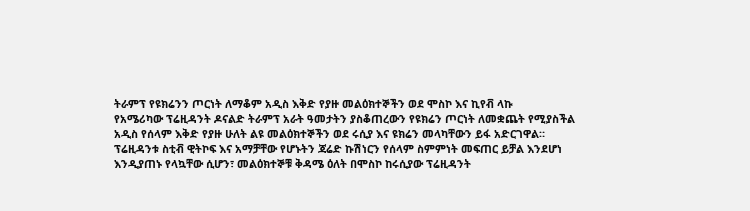ትራምፕ የዩክሬንን ጦርነት ለማቆም አዲስ እቅድ የያዙ መልዕክተኞችን ወደ ሞስኮ እና ኪየቭ ላኩ
የአሜሪካው ፕሬዚዳንት ዶናልድ ትራምፕ አራት ዓመታትን ያስቆጠረውን የዩክሬን ጦርነት ለመቋጨት የሚያስችል አዲስ የሰላም እቅድ የያዙ ሁለት ልዩ መልዕክተኞችን ወደ ሩሲያ እና ዩክሬን መላካቸውን ይፋ አድርገዋል።
ፕሬዚዳንቱ ስቲቭ ዊትኮፍ እና አማቻቸው የሆኑትን ጃሬድ ኩሽነርን የሰላም ስምምነት መፍጠር ይቻል እንደሆነ እንዲያጠኑ የላኳቸው ሲሆን፣ መልዕክተኞቹ ቅዳሜ ዕለት በሞስኮ ከሩሲያው ፕሬዚዳንት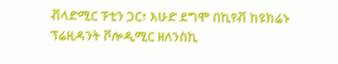ቭላድሚር ፑቲን ጋር፣ እሁድ ደግሞ በኪየቭ ከዩክሬኑ ፕሬዚዳንት ቮሎዲሚር ዘለንስኪ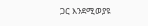ጋር እንደሚወያዩ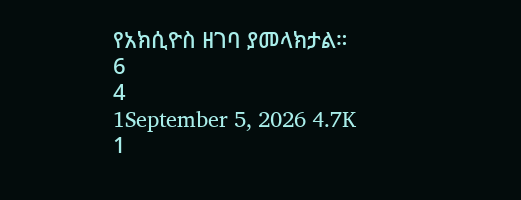የአክሲዮስ ዘገባ ያመላክታል።
6
4
1September 5, 2026 4.7K 1